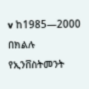v ከ1985—2000 በክልሉ የኢንቨስትመንት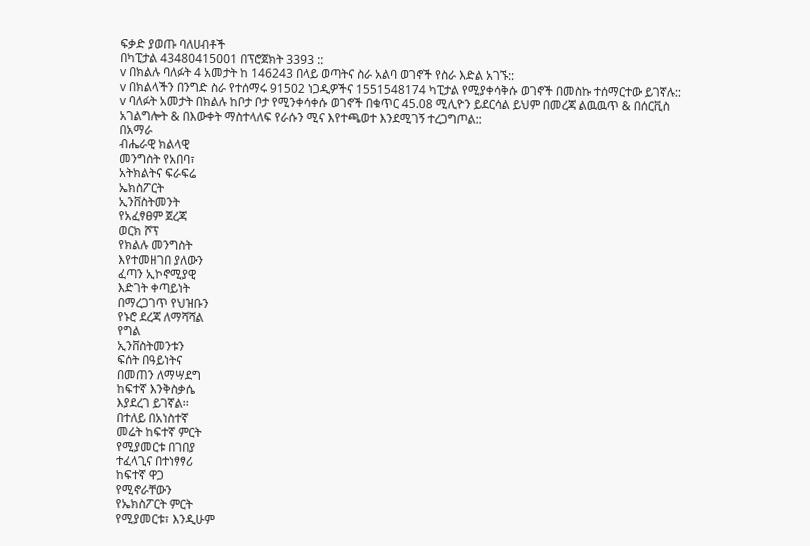ፍቃድ ያወጡ ባለሀብቶች
በካፒታል 43480415001 በፕሮጀክት 3393 ::
v በክልሉ ባለፉት 4 አመታት ከ 146243 በላይ ወጣትና ስራ አልባ ወገኖች የስራ እድል አገኙ::
v በክልላችን በንግድ ስራ የተሰማሩ 91502 ነጋዲዎችና 1551548174 ካፒታል የሚያቀሳቅሱ ወገኖች በመስኩ ተሰማርተው ይገኛሉ::
v ባለፉት አመታት በክልሉ ከቦታ ቦታ የሚንቀሳቀሱ ወገኖች በቁጥር 45.08 ሚሊዮን ይደርሳል ይህም በመረጃ ልዉዉጥ & በሰርቪስ አገልግሎት & በእውቀት ማስተላለፍ የራሱን ሚና እየተጫወተ እንደሚገኝ ተረጋግጦል::
በአማራ
ብሔራዊ ክልላዊ
መንግስት የአበባ፣
አትክልትና ፍራፍሬ
ኤክስፖርት
ኢንቨስትመንት
የአፈፃፀም ጀረጃ
ወርክ ሾፕ
የክልሉ መንግስት
እየተመዘገበ ያለውን
ፈጣን ኢኮኖሚያዊ
እድገት ቀጣይነት
በማረጋገጥ የህዝቡን
የኑሮ ደረጃ ለማሻሻል
የግል
ኢንቨስትመንቱን
ፍሰት በዓይነትና
በመጠን ለማሣደግ
ከፍተኛ እንቅስቃሴ
እያደረገ ይገኛል፡፡
በተለይ በአነስተኛ
መሬት ከፍተኛ ምርት
የሚያመርቱ በገበያ
ተፈላጊና በተነፃፃሪ
ከፍተኛ ዋጋ
የሚኖራቸውን
የኤክስፖርት ምርት
የሚያመርቱ፣ እንዲሁም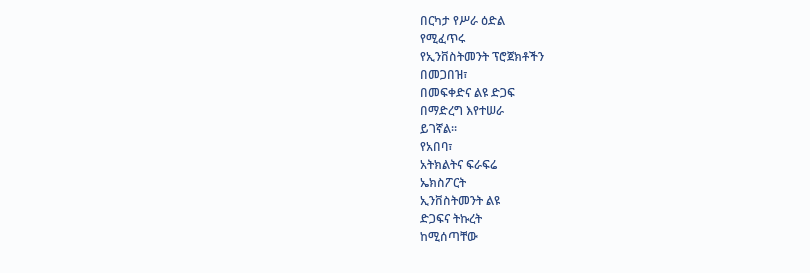በርካታ የሥራ ዕድል
የሚፈጥሩ
የኢንቨስትመንት ፕሮጀክቶችን
በመጋበዝ፣
በመፍቀድና ልዩ ድጋፍ
በማድረግ እየተሠራ
ይገኛል፡፡
የአበባ፣
አትክልትና ፍራፍሬ
ኤክስፖርት
ኢንቨስትመንት ልዩ
ድጋፍና ትኩረት
ከሚሰጣቸው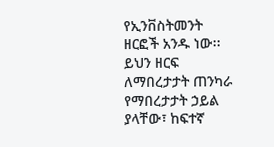የኢንቨስትመንት
ዘርፎች አንዱ ነው፡፡
ይህን ዘርፍ
ለማበረታታት ጠንካራ
የማበረታታት ኃይል
ያላቸው፣ ከፍተኛ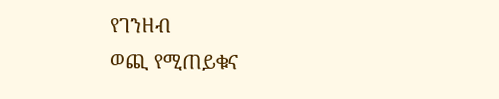የገንዘብ
ወጪ የሚጠይቁና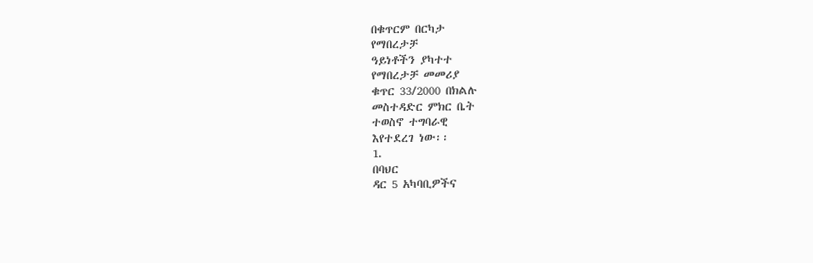በቁጥርም በርካታ
የማበረታቻ
ዓይነቶችን ያካተተ
የማበረታቻ መመሪያ
ቁጥር 33/2000 በክልሉ
መስተዳድር ምክር ቤት
ተወስኖ ተግባራዊ
እየተደረገ ነው፡፡
1.
በባህር
ዳር 5 አካባቢዎችና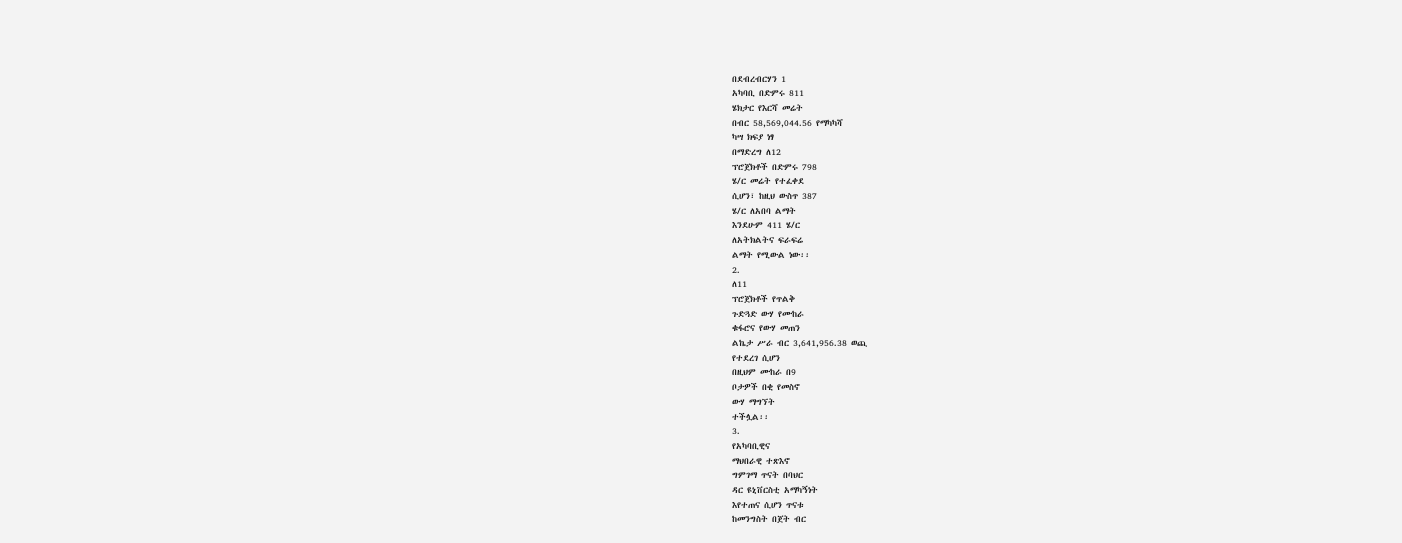በደብረብርሃን 1
አካባቢ በድምሩ 811
ሄክታር የእርሻ መሬት
በብር 58,569,044.56 የማካካሻ
ካሣ ክፍያ ነፃ
በማድረግ ለ12
ፕሮጀክቶች በድምሩ 798
ሄ/ር መሬት የተፈቀደ
ሲሆን፣ ከዚህ ውስጥ 387
ሄ/ር ለአበባ ልማት
እንደሁም 411 ሄ/ር
ለአትክልትና ፍራፍሬ
ልማት የሚውል ነው፡፡
2.
ለ11
ፕሮጀክቶች የጥልቅ
ጉድጓድ ውሃ የሙከራ
ቁፋሮና የውሃ መጠን
ልኬታ ሥራ ብር 3,641,956.38 ወጪ
የተደረገ ሲሆን
በዚህም ሙከራ በ9
ቦታዎች በቂ የመስኖ
ውሃ ማግኘት
ተችሏል፡፡
3.
የአካባቢዊና
ማህበራዊ ተጽእኖ
ግምገማ ጥናት በባህር
ዳር ዩኒቨርስቲ አማካኝነት
እየተጠና ሲሆን ጥናቱ
ከመንግስት በጀት ብር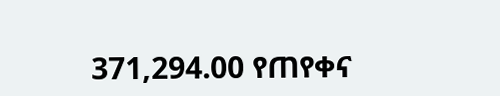371,294.00 የጠየቀና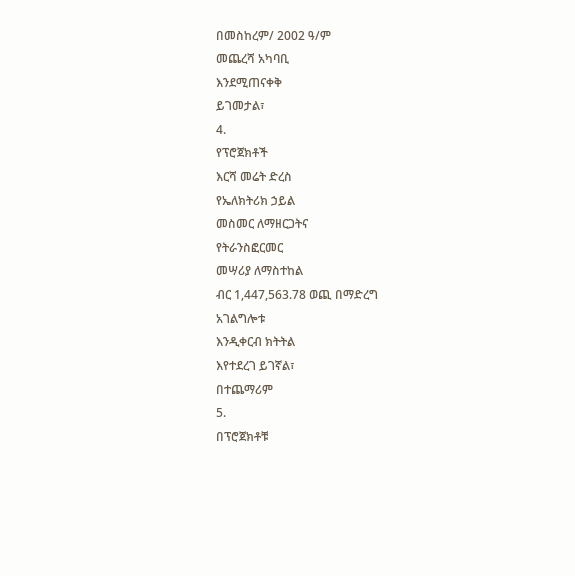በመስከረም/ 2002 ዓ/ም
መጨረሻ አካባቢ
እንደሚጠናቀቅ
ይገመታል፣
4.
የፕሮጀክቶች
እርሻ መሬት ድረስ
የኤለክትሪክ ኃይል
መስመር ለማዘርጋትና
የትራንስፎርመር
መሣሪያ ለማስተከል
ብር 1,447,563.78 ወጪ በማድረግ
አገልግሎቱ
እንዲቀርብ ክትትል
እየተደረገ ይገኛል፣
በተጨማሪም
5.
በፕሮጀክቶቹ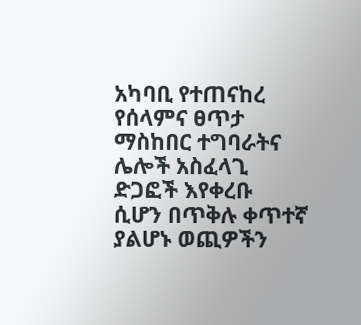አካባቢ የተጠናከረ
የሰላምና ፀጥታ
ማስከበር ተግባራትና
ሌሎች አስፈላጊ
ድጋፎች እየቀረቡ
ሲሆን በጥቅሉ ቀጥተኛ
ያልሆኑ ወጪዎችን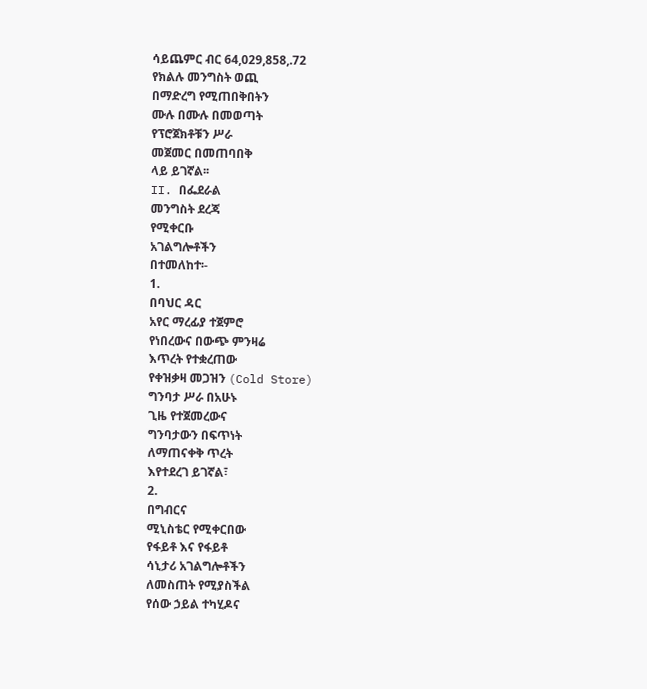ሳይጨምር ብር 64,029,858,.72
የክልሉ መንግስት ወጪ
በማድረግ የሚጠበቅበትን
ሙሉ በሙሉ በመወጣት
የፕሮጀክቶቹን ሥራ
መጀመር በመጠባበቅ
ላይ ይገኛል፡፡
II. በፌደራል
መንግስት ደረጃ
የሚቀርቡ
አገልግሎቶችን
በተመለከተ፡-
1.
በባህር ዳር
አየር ማረፊያ ተጀምሮ
የነበረውና በውጭ ምንዛሬ
እጥረት የተቋረጠው
የቀዝቃዛ መጋዝን (Cold Store)
ግንባታ ሥራ በአሁኑ
ጊዜ የተጀመረውና
ግንባታውን በፍጥነት
ለማጠናቀቅ ጥረት
እየተደረገ ይገኛል፣
2.
በግብርና
ሚኒስቴር የሚቀርበው
የፋይቶ እና የፋይቶ
ሳኒታሪ አገልግሎቶችን
ለመስጠት የሚያስችል
የሰው ኃይል ተካሂዶና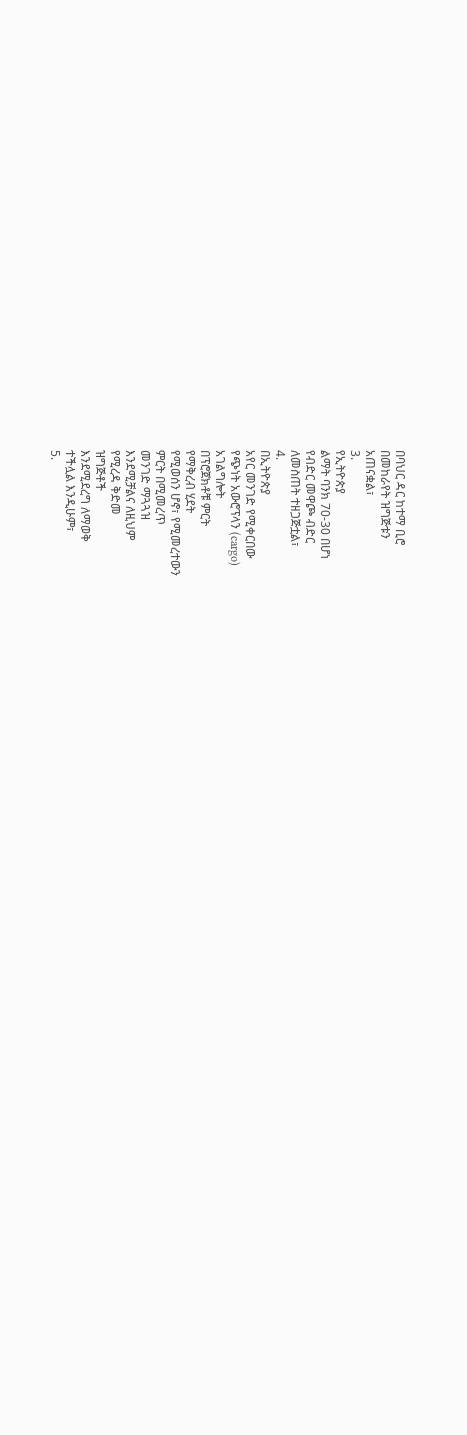በባህር ዳር ከተማ ቢሮ
በመከራየት ዝግጅቱን
አጠናቋል፣
3.
የኢትዮጵያ
ልማት ባንክ 70-30 በሆነ
የብድር መዋጮ ብድር
ለመስጠት ተዘጋጅቷል፣
4.
በኢትዮጵያ
አየር መንገድ የሚቀርበው
የጭነት አውሮፕላን (cargo)
አገልግሎት
በፕሮጀክቶቹ ምርት
የማቅረብ ሂደት
የሚወሰን ሆኖ፣ የሚመረተውን
ምርት በሚመረጥ
መንገድ ማጓጓዝ
እንደሚቻልና ለዚህም
የሚረዳ ቅድመ
ዝግጅቶች
እንደሚደረግ ለማወቅ
ተችሏል እንዲሁም፣
5.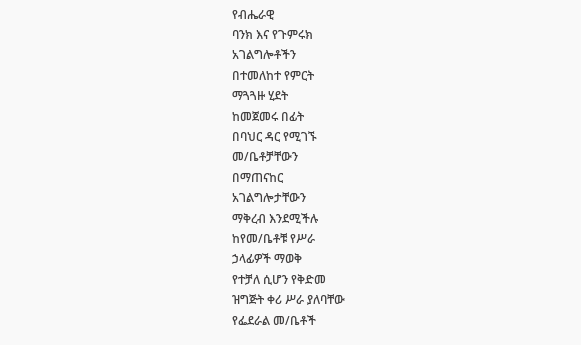የብሔራዊ
ባንክ እና የጉምሩክ
አገልግሎቶችን
በተመለከተ የምርት
ማጓጓዙ ሂደት
ከመጀመሩ በፊት
በባህር ዳር የሚገኙ
መ/ቤቶቻቸውን
በማጠናከር
አገልግሎታቸውን
ማቅረብ እንደሚችሉ
ከየመ/ቤቶቹ የሥራ
ኃላፊዎች ማወቅ
የተቻለ ሲሆን የቅድመ
ዝግጅት ቀሪ ሥራ ያለባቸው
የፌደራል መ/ቤቶች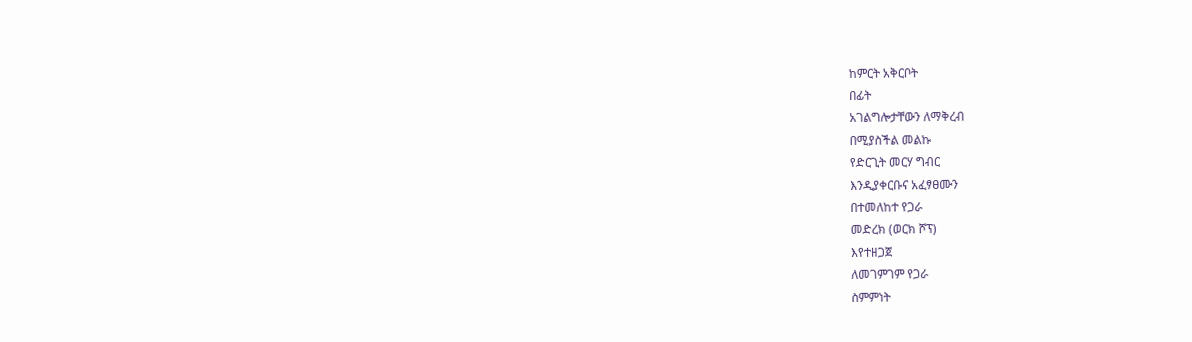ከምርት አቅርቦት
በፊት
አገልግሎታቸውን ለማቅረብ
በሚያስችል መልኩ
የድርጊት መርሃ ግብር
እንዲያቀርቡና አፈፃፀሙን
በተመለከተ የጋራ
መድረክ (ወርክ ሾፕ)
እየተዘጋጀ
ለመገምገም የጋራ
ስምምነት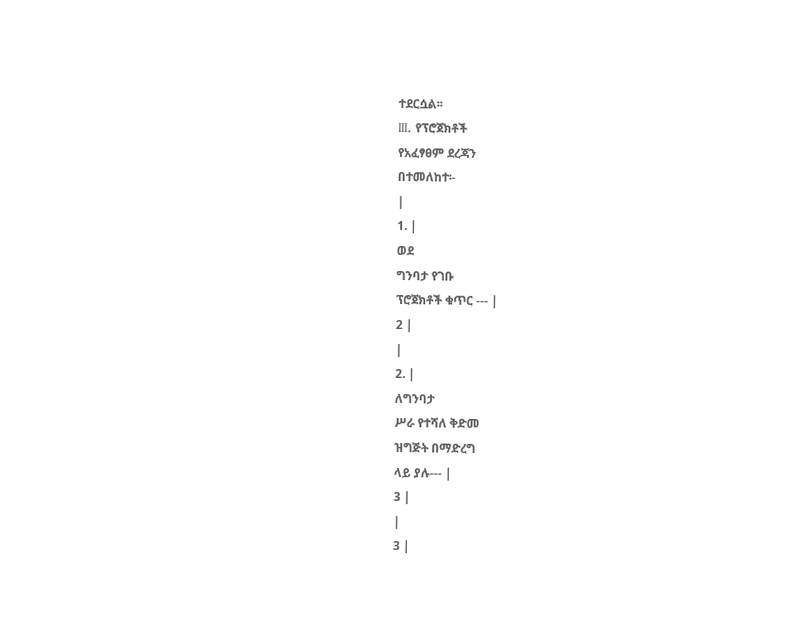ተደርሷል፡፡
III. የፕሮጀክቶች
የአፈፃፀም ደረጃን
በተመለከተ፡-
|
1. |
ወደ
ግንባታ የገቡ
ፕሮጀክቶች ቁጥር --- |
2 |
|
2. |
ለግንባታ
ሥራ የተሻለ ቅድመ
ዝግጅት በማድረግ
ላይ ያሉ--- |
3 |
|
3 |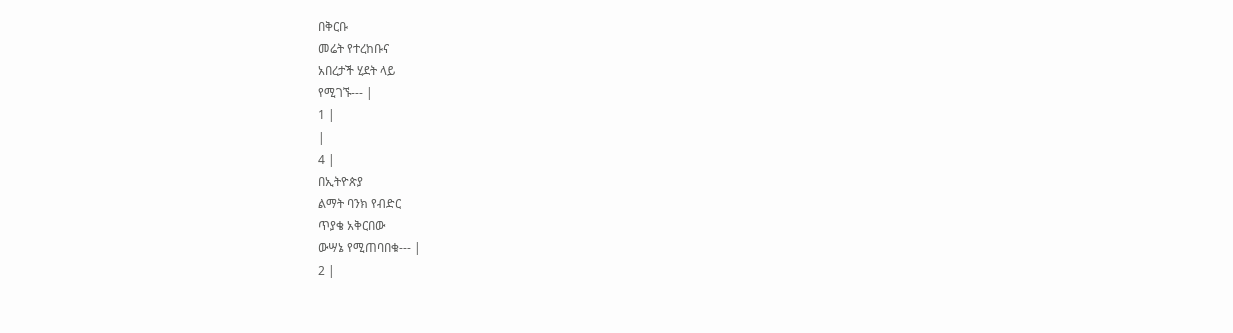በቅርቡ
መሬት የተረከቡና
አበረታች ሂደት ላይ
የሚገኙ--- |
1 |
|
4 |
በኢትዮጵያ
ልማት ባንክ የብድር
ጥያቄ አቅርበው
ውሣኔ የሚጠባበቁ--- |
2 |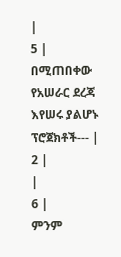|
5 |
በሚጠበቀው
የአሠራር ደረጃ
እየሠሩ ያልሆኑ
ፕሮጀክቶች--- |
2 |
|
6 |
ምንም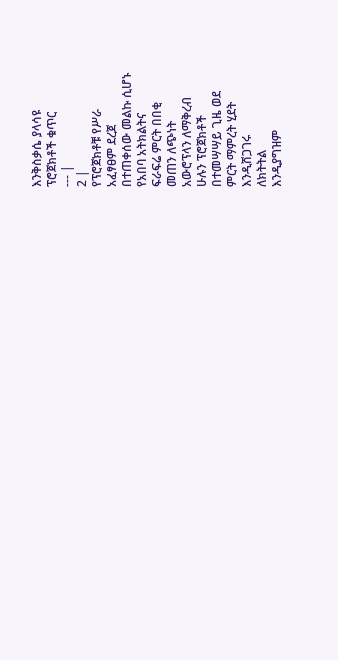እንቅስቃሴ ያላሳዩ
ፕሮጀክቶች ቁጥር
--- |
2 |
የፕሮጀክቶቹ የሥራ
አፈፃፀም ደረጀ
በተጠቀሰው መልኩ ሲሆኑ
የአበባ አትክልትና
ፍራፍሬ ምርት በበቂ
መጠን ለጭነት
አውሮፕላን ለማቅረብ
ሁሉን ፕሮጀክቶች
በተመሣሣይ ጊዜ ወደ
ምርት ማምረት ሂደት
እንዲሸጋገሩ
ለክትትል
እንዲያግዝም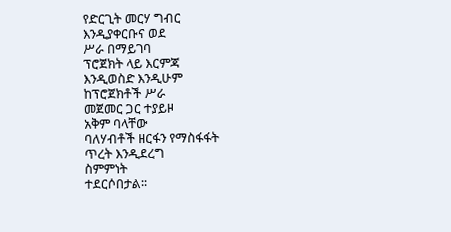የድርጊት መርሃ ግብር
እንዲያቀርቡና ወደ
ሥራ በማይገባ
ፕሮጀክት ላይ እርምጃ
እንዲወስድ እንዲሁም
ከፕሮጀክቶች ሥራ
መጀመር ጋር ተያይዞ
አቅም ባላቸው
ባለሃብቶች ዘርፋን የማስፋፋት
ጥረት እንዲደረግ
ስምምነት
ተደርሶበታል፡፡